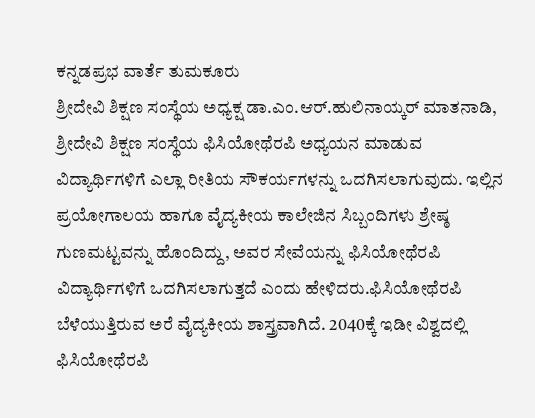ಕನ್ನಡಪ್ರಭ ವಾರ್ತೆ ತುಮಕೂರು
ಶ್ರೀದೇವಿ ಶಿಕ್ಷಣ ಸಂಸ್ಥೆಯ ಅಧ್ಯಕ್ಷ ಡಾ.ಎಂ.ಆರ್.ಹುಲಿನಾಯ್ಕರ್ ಮಾತನಾಡಿ, ಶ್ರೀದೇವಿ ಶಿಕ್ಷಣ ಸಂಸ್ಥೆಯ ಫಿಸಿಯೋಥೆರಪಿ ಅಧ್ಯಯನ ಮಾಡುವ ವಿದ್ಯಾರ್ಥಿಗಳಿಗೆ ಎಲ್ಲಾ ರೀತಿಯ ಸೌಕರ್ಯಗಳನ್ನು ಒದಗಿಸಲಾಗುವುದು. ಇಲ್ಲಿನ ಪ್ರಯೋಗಾಲಯ ಹಾಗೂ ವೈದ್ಯಕೀಯ ಕಾಲೇಜಿನ ಸಿಬ್ಬಂದಿಗಳು ಶ್ರೇಷ್ಠ ಗುಣಮಟ್ಟವನ್ನು ಹೊಂದಿದ್ದು, ಅವರ ಸೇವೆಯನ್ನು ಫಿಸಿಯೋಥೆರಪಿ ವಿದ್ಯಾರ್ಥಿಗಳಿಗೆ ಒದಗಿಸಲಾಗುತ್ತದೆ ಎಂದು ಹೇಳಿದರು.ಫಿಸಿಯೋಥೆರಪಿ ಬೆಳೆಯುತ್ತಿರುವ ಅರೆ ವೈದ್ಯಕೀಯ ಶಾಸ್ತ್ರವಾಗಿದೆ. 2040ಕ್ಕೆ ಇಡೀ ವಿಶ್ವದಲ್ಲಿ ಫಿಸಿಯೋಥೆರಪಿ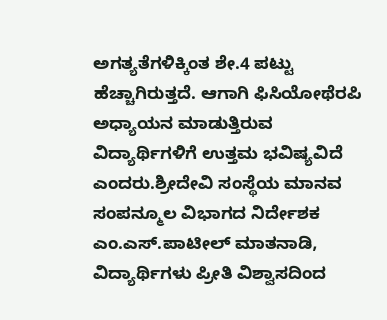ಅಗತ್ಯತೆಗಳಿಕ್ಕಿಂತ ಶೇ.4 ಪಟ್ಟು ಹೆಚ್ಚಾಗಿರುತ್ತದೆ. ಆಗಾಗಿ ಫಿಸಿಯೋಥೆರಪಿ ಅಧ್ಯಾಯನ ಮಾಡುತ್ತಿರುವ ವಿದ್ಯಾರ್ಥಿಗಳಿಗೆ ಉತ್ತಮ ಭವಿಷ್ಯವಿದೆ ಎಂದರು.ಶ್ರೀದೇವಿ ಸಂಸ್ಥೆಯ ಮಾನವ ಸಂಪನ್ಮೂಲ ವಿಭಾಗದ ನಿರ್ದೇಶಕ ಎಂ.ಎಸ್.ಪಾಟೀಲ್ ಮಾತನಾಡಿ, ವಿದ್ಯಾರ್ಥಿಗಳು ಪ್ರೀತಿ ವಿಶ್ವಾಸದಿಂದ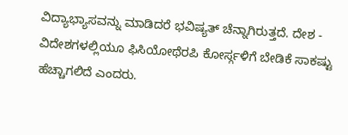ವಿದ್ಯಾಭ್ಯಾಸವನ್ನು ಮಾಡಿದರೆ ಭವಿಷ್ಯತ್ ಚೆನ್ನಾಗಿರುತ್ತದೆ. ದೇಶ - ವಿದೇಶಗಳಲ್ಲಿಯೂ ಫಿಸಿಯೋಥೆರಪಿ ಕೋರ್ಸ್ಗಳಿಗೆ ಬೇಡಿಕೆ ಸಾಕಷ್ಟು ಹೆಚ್ಚಾಗಲಿದೆ ಎಂದರು.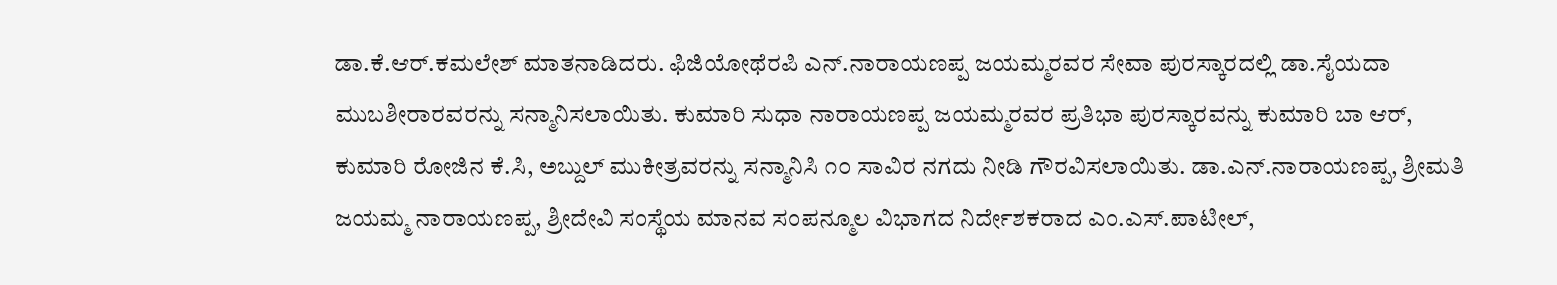ಡಾ.ಕೆ.ಆರ್.ಕಮಲೇಶ್ ಮಾತನಾಡಿದರು. ಫಿಜಿಯೋಥೆರಪಿ ಎನ್.ನಾರಾಯಣಪ್ಪ ಜಯಮ್ಮರವರ ಸೇವಾ ಪುರಸ್ಕಾರದಲ್ಲಿ ಡಾ.ಸೈಯದಾ ಮುಬಶೀರಾರವರನ್ನು ಸನ್ಮಾನಿಸಲಾಯಿತು. ಕುಮಾರಿ ಸುಧಾ ನಾರಾಯಣಪ್ಪ ಜಯಮ್ಮರವರ ಪ್ರತಿಭಾ ಪುರಸ್ಕಾರವನ್ನು ಕುಮಾರಿ ಬಾ ಆರ್, ಕುಮಾರಿ ರೋಜಿನ ಕೆ.ಸಿ, ಅಬ್ದುಲ್ ಮುಕೀತ್ರವರನ್ನು ಸನ್ಮಾನಿಸಿ ೧೦ ಸಾವಿರ ನಗದು ನೀಡಿ ಗೌರವಿಸಲಾಯಿತು. ಡಾ.ಎನ್.ನಾರಾಯಣಪ್ಪ, ಶ್ರೀಮತಿ ಜಯಮ್ಮ ನಾರಾಯಣಪ್ಪ, ಶ್ರೀದೇವಿ ಸಂಸ್ಥೆಯ ಮಾನವ ಸಂಪನ್ಮೂಲ ವಿಭಾಗದ ನಿರ್ದೇಶಕರಾದ ಎಂ.ಎಸ್.ಪಾಟೀಲ್,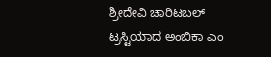ಶ್ರೀದೇವಿ ಚಾರಿಟಬಲ್ ಟ್ರಸ್ಟಿಯಾದ ಅಂಬಿಕಾ ಎಂ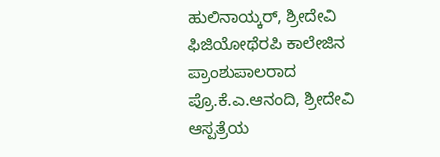ಹುಲಿನಾಯ್ಕರ್, ಶ್ರೀದೇವಿ ಫಿಜಿಯೋಥೆರಪಿ ಕಾಲೇಜಿನ ಪ್ರಾಂಶುಪಾಲರಾದ ಪ್ರೊ.ಕೆ.ಎ.ಆನಂದಿ, ಶ್ರೀದೇವಿ ಆಸ್ಪತ್ರೆಯ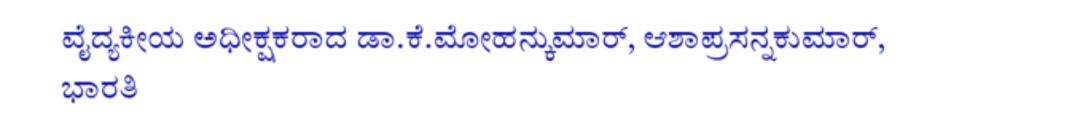ವೈದ್ಯಕೀಯ ಅಧೀಕ್ಷಕರಾದ ಡಾ.ಕೆ.ಮೋಹನ್ಕುಮಾರ್, ಆಶಾಪ್ರಸನ್ನಕುಮಾರ್, ಭಾರತಿ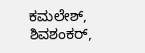ಕಮಲೇಶ್, ಶಿವಶಂಕರ್,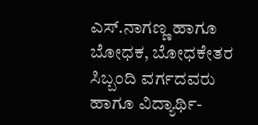ಎಸ್.ನಾಗಣ್ಣ ಹಾಗೂ ಬೋಧಕ, ಬೋಧಕೇತರ ಸಿಬ್ಬಂದಿ ವರ್ಗದವರು ಹಾಗೂ ವಿದ್ಯಾರ್ಥಿ-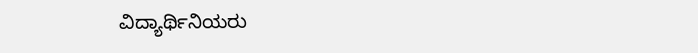ವಿದ್ಯಾರ್ಥಿನಿಯರು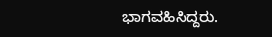ಭಾಗವಹಿಸಿದ್ದರು.